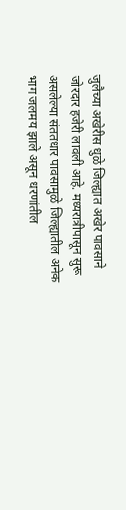जुलैच्या अखेरीस धुळे जिल्ह्यात अखेर पावसाने जोरदार हजेरी लावली आहे. मध्यरात्रीपासून सुरू असलेल्या संततधार पावसामुळे जिल्ह्यातील अनेक भाग जलमय झाले असून धरणांतील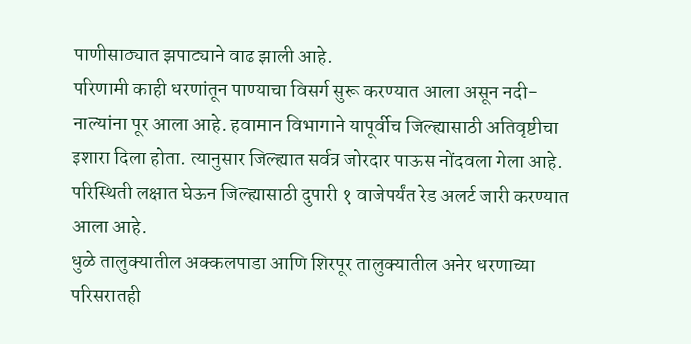पाणीसाठ्यात झपाट्याने वाढ झाली आहे.
परिणामी काही धरणांतून पाण्याचा विसर्ग सुरू करण्यात आला असून नदी-नाल्यांना पूर आला आहे. हवामान विभागाने यापूर्वीच जिल्ह्यासाठी अतिवृष्टीचा इशारा दिला होता. त्यानुसार जिल्ह्यात सर्वत्र जोरदार पाऊस नोंदवला गेला आहे. परिस्थिती लक्षात घेऊन जिल्ह्यासाठी दुपारी १ वाजेपर्यंत रेड अलर्ट जारी करण्यात आला आहे.
धुळे तालुक्यातील अक्कलपाडा आणि शिरपूर तालुक्यातील अनेर धरणाच्या परिसरातही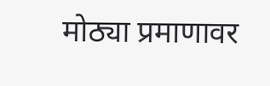मोठ्या प्रमाणावर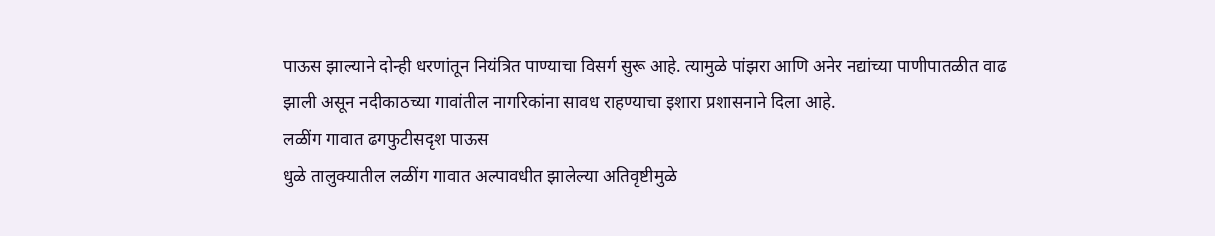पाऊस झाल्याने दोन्ही धरणांतून नियंत्रित पाण्याचा विसर्ग सुरू आहे. त्यामुळे पांझरा आणि अनेर नद्यांच्या पाणीपातळीत वाढ झाली असून नदीकाठच्या गावांतील नागरिकांना सावध राहण्याचा इशारा प्रशासनाने दिला आहे.
लळींग गावात ढगफुटीसदृश पाऊस
धुळे तालुक्यातील लळींग गावात अल्पावधीत झालेल्या अतिवृष्टीमुळे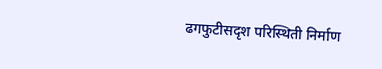ढगफुटीसदृश परिस्थिती निर्माण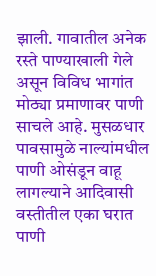झाली. गावातील अनेक रस्ते पाण्याखाली गेले असून विविध भागांत मोठ्या प्रमाणावर पाणी साचले आहे. मुसळधार पावसामुळे नाल्यांमधील पाणी ओसंडून वाहू लागल्याने आदिवासी वस्तीतील एका घरात पाणी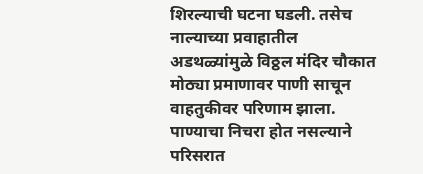शिरल्याची घटना घडली. तसेच नाल्याच्या प्रवाहातील अडथळ्यांमुळे विठ्ठल मंदिर चौकात मोठ्या प्रमाणावर पाणी साचून वाहतुकीवर परिणाम झाला. पाण्याचा निचरा होत नसल्याने परिसरात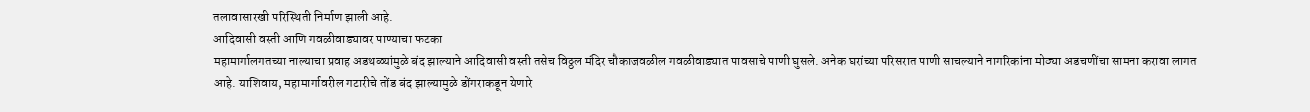तलावासारखी परिस्थिती निर्माण झाली आहे.
आदिवासी वस्ती आणि गवळीवाड्यावर पाण्याचा फटका
महामार्गालगतच्या नाल्याचा प्रवाह अडथळ्यांमुळे बंद झाल्याने आदिवासी वस्ती तसेच विठ्ठल मंदिर चौकाजवळील गवळीवाड्यात पावसाचे पाणी घुसले. अनेक घरांच्या परिसरात पाणी साचल्याने नागरिकांना मोठ्या अडचणींचा सामना करावा लागत आहे. याशिवाय, महामार्गावरील गटारीचे तोंड बंद झाल्यामुळे डोंगराकडून येणारे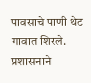पावसाचे पाणी थेट गावात शिरले. प्रशासनाने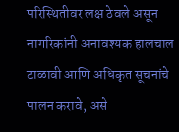परिस्थितीवर लक्ष ठेवले असून नागरिकांनी अनावश्यक हालचाल टाळावी आणि अधिकृत सूचनांचे पालन करावे, असे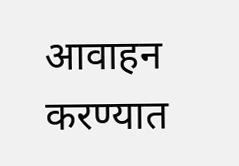आवाहन करण्यात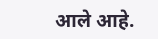आले आहे.